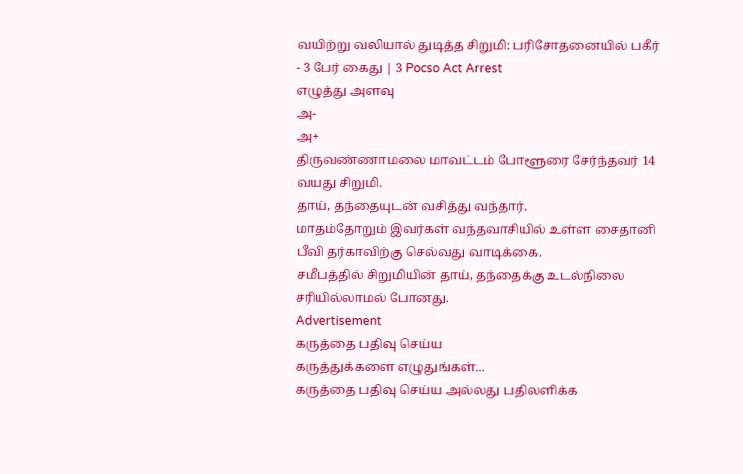வயிற்று வலியால் துடித்த சிறுமி: பரிசோதனையில் பகீர் - 3 பேர் கைது | 3 Pocso Act Arrest
எழுத்து அளவு
அ-
அ+
திருவண்ணாமலை மாவட்டம் போளூரை சேர்ந்தவர் 14 வயது சிறுமி.
தாய், தந்தையுடன் வசித்து வந்தார்.
மாதம்தோறும் இவர்கள் வந்தவாசியில் உள்ள சைதானி பீவி தர்காவிற்கு செல்வது வாடிக்கை.
சமீபத்தில் சிறுமியின் தாய், தந்தைக்கு உடல்நிலை சரியில்லாமல் போனது.
Advertisement
கருத்தை பதிவு செய்ய
கருத்துக்களை எழுதுங்கள்...
கருத்தை பதிவு செய்ய அல்லது பதிலளிக்க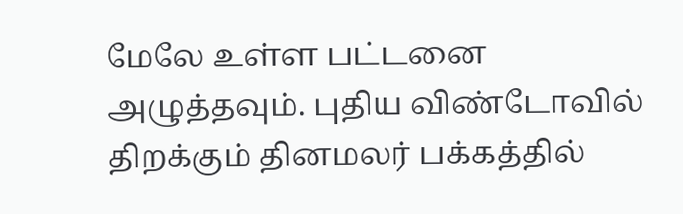மேலே உள்ள பட்டனை அழுத்தவும். புதிய விண்டோவில் திறக்கும் தினமலர் பக்கத்தில்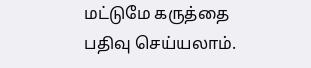மட்டுமே கருத்தை பதிவு செய்யலாம்.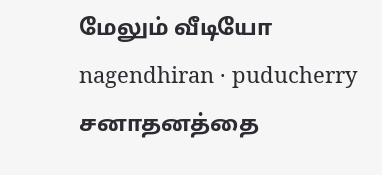மேலும் வீடியோ
nagendhiran · puducherry
சனாதனத்தை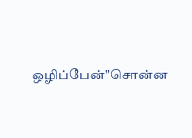ஒழிப்பேன்"சொன்ன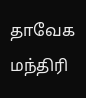தாவேக மந்திரி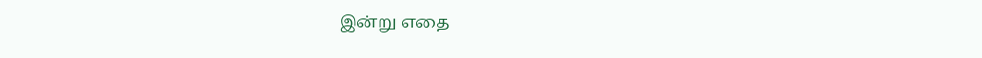இன்று எதை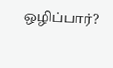ஒழிப்பார்?